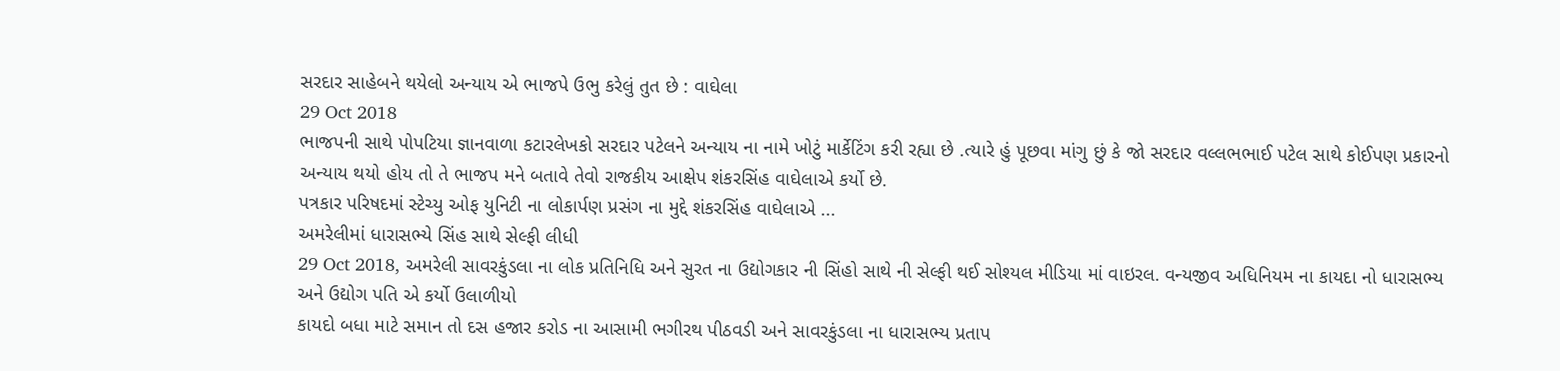સરદાર સાહેબને થયેલો અન્યાય એ ભાજપે ઉભુ કરેલું તુત છે : વાઘેલા
29 Oct 2018
ભાજપની સાથે પોપટિયા જ્ઞાનવાળા કટારલેખકો સરદાર પટેલને અન્યાય ના નામે ખોટું માર્કેટિંગ કરી રહ્યા છે .ત્યારે હું પૂછવા માંગુ છું કે જો સરદાર વલ્લભભાઈ પટેલ સાથે કોઈપણ પ્રકારનો અન્યાય થયો હોય તો તે ભાજપ મને બતાવે તેવો રાજકીય આક્ષેપ શંકરસિંહ વાઘેલાએ કર્યો છે.
પત્રકાર પરિષદમાં સ્ટેચ્યુ ઓફ યુનિટી ના લોકાર્પણ પ્રસંગ ના મુદ્દે શંકરસિંહ વાઘેલાએ ...
અમરેલીમાં ધારાસભ્યે સિંહ સાથે સેલ્ફી લીધી
29 Oct 2018, અમરેલી સાવરકુંડલા ના લોક પ્રતિનિધિ અને સુરત ના ઉદ્યોગકાર ની સિંહો સાથે ની સેલ્ફી થઈ સોશ્યલ મીડિયા માં વાઇરલ. વન્યજીવ અધિનિયમ ના કાયદા નો ધારાસભ્ય અને ઉદ્યોગ પતિ એ કર્યો ઉલાળીયો
કાયદો બધા માટે સમાન તો દસ હજાર કરોડ ના આસામી ભગીરથ પીઠવડી અને સાવરકુંડલા ના ધારાસભ્ય પ્રતાપ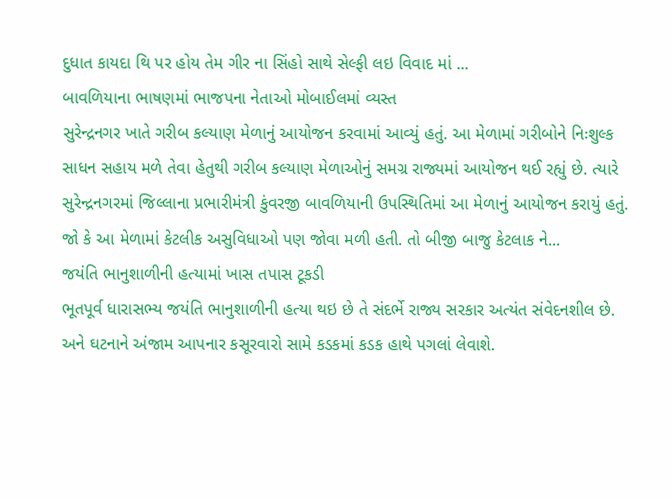દુધાત કાયદા થિ પર હોય તેમ ગીર ના સિંહો સાથે સેલ્ફી લઇ વિવાદ માં ...
બાવળિયાના ભાષણમાં ભાજપના નેતાઓ મોબાઈલમાં વ્યસ્ત
સુરેન્દ્રનગર ખાતે ગરીબ કલ્યાણ મેળાનું આયોજન કરવામાં આવ્યું હતું. આ મેળામાં ગરીબોને નિઃશુલ્ક સાધન સહાય મળે તેવા હેતુથી ગરીબ કલ્યાણ મેળાઓનું સમગ્ર રાજ્યમાં આયોજન થઈ રહ્યું છે. ત્યારે સુરેન્દ્રનગરમાં જિલ્લાના પ્રભારીમંત્રી કુંવરજી બાવળિયાની ઉપસ્થિતિમાં આ મેળાનું આયોજન કરાયું હતું. જો કે આ મેળામાં કેટલીક અસુવિધાઓ પણ જોવા મળી હતી. તો બીજી બાજુ કેટલાક ને...
જયંતિ ભાનુશાળીની હત્યામાં ખાસ તપાસ ટૂકડી
ભૂતપૂર્વ ધારાસભ્ય જયંતિ ભાનુશાળીની હત્યા થઇ છે તે સંદર્ભે રાજ્ય સરકાર અત્યંત સંવેદનશીલ છે. અને ઘટનાને અંજામ આપનાર કસૂરવારો સામે કડકમાં કડક હાથે પગલાં લેવાશે.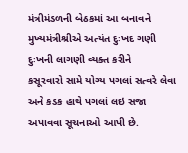મંત્રીમંડળની બેઠકમાં આ બનાવને મુખ્યમંત્રીશ્રીએ અત્યંત દુઃખદ ગણી દુઃખની લાગણી વ્યક્ત કરીને
કસૂરવારો સામે યોગ્ય પગલાં સત્વરે લેવા અને કડક હાથે પગલાં લઇ સજા અપાવવા સૂચનાઓ આપી છે.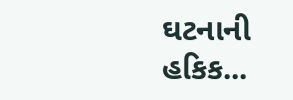ઘટનાની હકિક...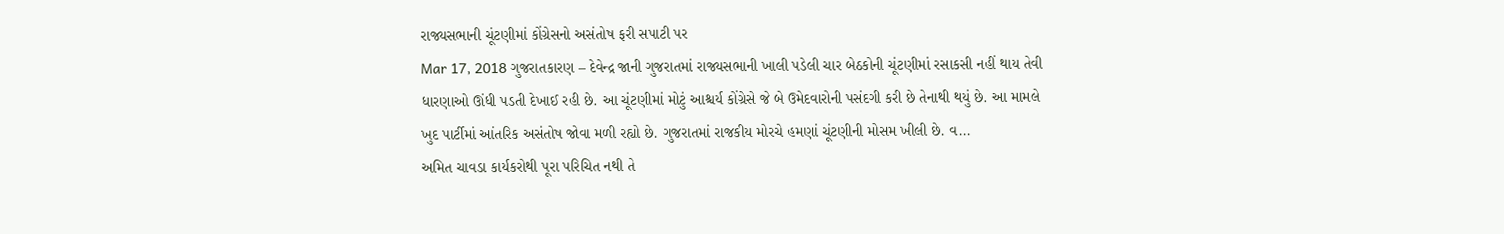રાજ્યસભાની ચૂંટણીમાં કોંગ્રેસનો અસંતોષ ફરી સપાટી પર
Mar 17, 2018 ગુજરાતકારણ – દેવેન્દ્ર જાની ગુજરાતમાં રાજ્યસભાની ખાલી પડેલી ચાર બેઠકોની ચૂંટણીમાં રસાકસી નહીં થાય તેવી ધારણાઓ ઊંધી પડતી દેખાઈ રહી છે. આ ચૂંટણીમાં મોટું આશ્ચર્ય કોંગ્રેસે જે બે ઉમેદવારોની પસંદગી કરી છે તેનાથી થયું છે. આ મામલે ખુદ પાર્ટીમાં આંતરિક અસંતોષ જોવા મળી રહ્યો છે. ગુજરાતમાં રાજકીય મોરચે હમણાં ચૂંટણીની મોસમ ખીલી છે. વ...
અમિત ચાવડા કાર્યકરોથી પૂરા પરિચિત નથી તે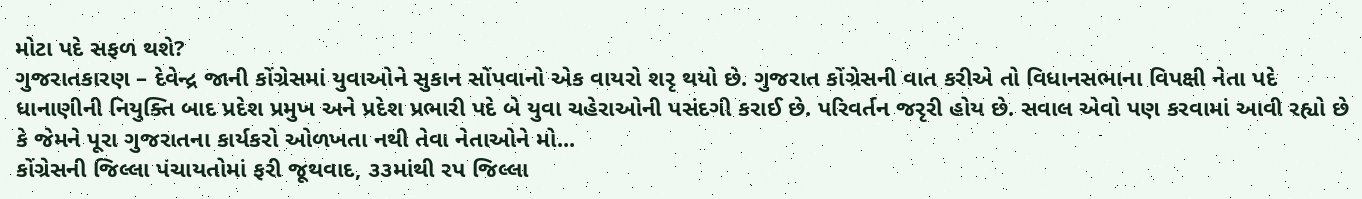મોટા પદે સફળ થશે?
ગુજરાતકારણ – દેવેન્દ્ર જાની કોંગ્રેસમાં યુવાઓને સુકાન સોંપવાનો એક વાયરો શરૃ થયો છે. ગુજરાત કોંગ્રેસની વાત કરીએ તો વિધાનસભાના વિપક્ષી નેતા પદે ધાનાણીની નિયુક્તિ બાદ પ્રદેશ પ્રમુખ અને પ્રદેશ પ્રભારી પદે બે યુવા ચહેરાઓની પસંદગી કરાઈ છે. પરિવર્તન જરૃરી હોય છે. સવાલ એવો પણ કરવામાં આવી રહ્યો છે કે જેમને પૂરા ગુજરાતના કાર્યકરો ઓળખતા નથી તેવા નેતાઓને મો...
કોંગ્રેસની જિલ્લા પંચાયતોમાં ફરી જૂથવાદ, ૩૩માંથી રપ જિલ્લા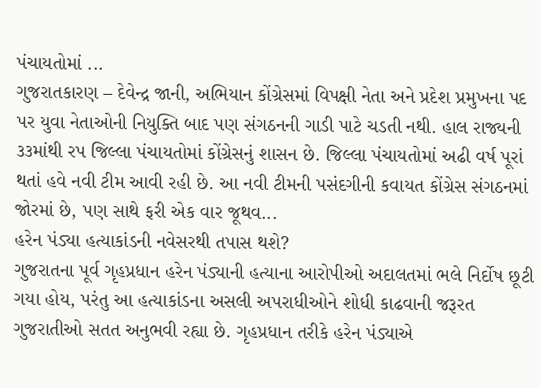પંચાયતોમાં ...
ગુજરાતકારણ – દેવેન્દ્ર જાની, અભિયાન કોંગ્રેસમાં વિપક્ષી નેતા અને પ્રદેશ પ્રમુખના પદ પર યુવા નેતાઓની નિયુક્તિ બાદ પણ સંગઠનની ગાડી પાટે ચડતી નથી. હાલ રાજ્યની ૩૩માંથી રપ જિલ્લા પંચાયતોમાં કોંગ્રેસનું શાસન છે. જિલ્લા પંચાયતોમાં અઢી વર્ષ પૂરાં થતાં હવે નવી ટીમ આવી રહી છે. આ નવી ટીમની પસંદગીની કવાયત કોંગ્રેસ સંગઠનમાં જોરમાં છે, પણ સાથે ફરી એક વાર જૂથવ...
હરેન પંડ્યા હત્યાકાંડની નવેસરથી તપાસ થશે?
ગુજરાતના પૂર્વ ગૃહપ્રધાન હરેન પંડ્યાની હત્યાના આરોપીઓ અદાલતમાં ભલે નિર્દોષ છૂટી ગયા હોય, પરંતુ આ હત્યાકાંડના અસલી અપરાધીઓને શોધી કાઢવાની જરૂરત ગુજરાતીઓ સતત અનુભવી રહ્યા છે. ગૃહપ્રધાન તરીકે હરેન પંડ્યાએ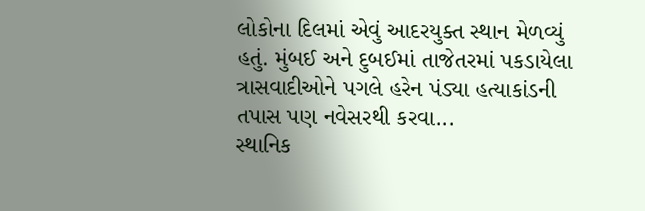લોકોના દિલમાં એવું આદરયુક્ત સ્થાન મેળવ્યું હતું. મુંબઈ અને દુબઈમાં તાજેતરમાં પકડાયેલા ત્રાસવાદીઓને પગલે હરેન પંડ્યા હત્યાકાંડની તપાસ પણ નવેસરથી કરવા...
સ્થાનિક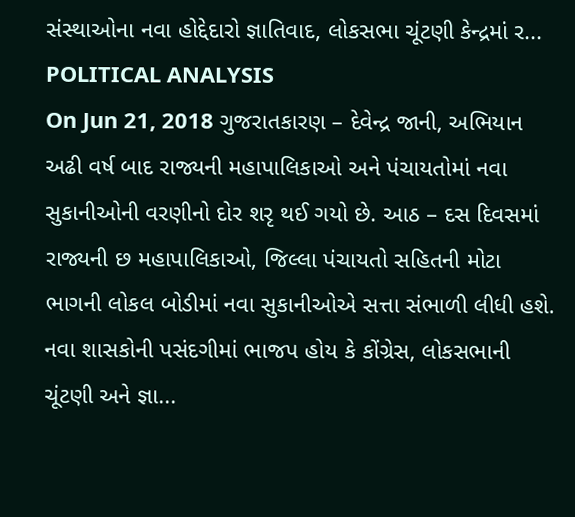સંસ્થાઓના નવા હોદ્દેદારો જ્ઞાતિવાદ, લોકસભા ચૂંટણી કેન્દ્રમાં ર...
POLITICAL ANALYSIS
On Jun 21, 2018 ગુજરાતકારણ – દેવેન્દ્ર જાની, અભિયાન અઢી વર્ષ બાદ રાજ્યની મહાપાલિકાઓ અને પંચાયતોમાં નવા સુકાનીઓની વરણીનો દોર શરૃ થઈ ગયો છે. આઠ – દસ દિવસમાં રાજ્યની છ મહાપાલિકાઓ, જિલ્લા પંચાયતો સહિતની મોટા ભાગની લોકલ બોડીમાં નવા સુકાનીઓએ સત્તા સંભાળી લીધી હશે. નવા શાસકોની પસંદગીમાં ભાજપ હોય કે કોંગ્રેસ, લોકસભાની ચૂંટણી અને જ્ઞા...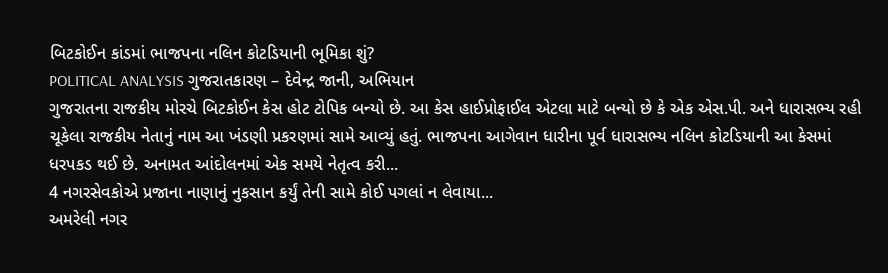બિટકોઈન કાંડમાં ભાજપના નલિન કોટડિયાની ભૂમિકા શું?
POLITICAL ANALYSIS ગુજરાતકારણ – દેવેન્દ્ર જાની, અભિયાન
ગુજરાતના રાજકીય મોરચે બિટકોઈન કેસ હોટ ટોપિક બન્યો છે. આ કેસ હાઈપ્રોફાઈલ એટલા માટે બન્યો છે કે એક એસ.પી. અને ધારાસભ્ય રહી ચૂકેલા રાજકીય નેતાનું નામ આ ખંડણી પ્રકરણમાં સામે આવ્યું હતું. ભાજપના આગેવાન ધારીના પૂર્વ ધારાસભ્ય નલિન કોટડિયાની આ કેસમાં ધરપકડ થઈ છે. અનામત આંદોલનમાં એક સમયે નેતૃત્વ કરી...
4 નગરસેવકોએ પ્રજાના નાણાનું નુકસાન કર્યું તેની સામે કોઈ પગલાં ન લેવાયા...
અમરેલી નગર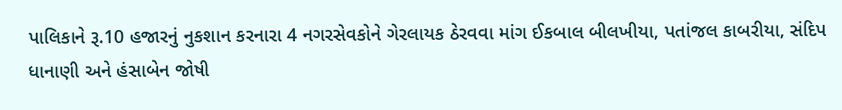પાલિકાને રૂ.10 હજારનું નુકશાન કરનારા 4 નગરસેવકોને ગેરલાયક ઠેરવવા માંગ ઈકબાલ બીલખીયા, પતાંજલ કાબરીયા, સંદિપ ધાનાણી અને હંસાબેન જોષી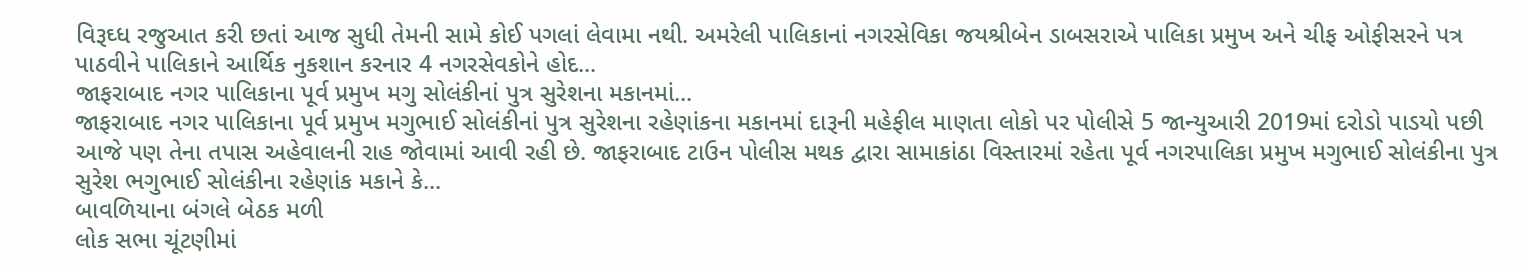વિરૂઘ્ધ રજુઆત કરી છતાં આજ સુધી તેમની સામે કોઈ પગલાં લેવામા નથી. અમરેલી પાલિકાનાં નગરસેવિકા જયશ્રીબેન ડાબસરાએ પાલિકા પ્રમુખ અને ચીફ ઓફીસરને પત્ર પાઠવીને પાલિકાને આર્થિક નુકશાન કરનાર 4 નગરસેવકોને હોદ...
જાફરાબાદ નગર પાલિકાના પૂર્વ પ્રમુખ મગુ સોલંકીનાં પુત્ર સુરેશના મકાનમાં...
જાફરાબાદ નગર પાલિકાના પૂર્વ પ્રમુખ મગુભાઈ સોલંકીનાં પુત્ર સુરેશના રહેણાંકના મકાનમાં દારૂની મહેફીલ માણતા લોકો પર પોલીસે 5 જાન્યુઆરી 2019માં દરોડો પાડયો પછી આજે પણ તેના તપાસ અહેવાલની રાહ જોવામાં આવી રહી છે. જાફરાબાદ ટાઉન પોલીસ મથક દ્વારા સામાકાંઠા વિસ્તારમાં રહેતા પૂર્વ નગરપાલિકા પ્રમુખ મગુભાઈ સોલંકીના પુત્ર સુરેશ ભગુભાઈ સોલંકીના રહેણાંક મકાને કે...
બાવળિયાના બંગલે બેઠક મળી
લોક સભા ચૂંટણીમાં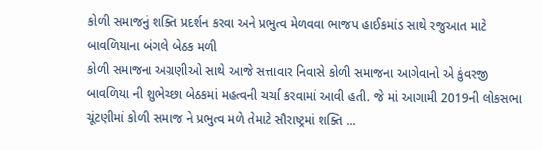કોળી સમાજનું શક્તિ પ્રદર્શન કરવા અને પ્રભુત્વ મેળવવા ભાજપ હાઈકમાંડ સાથે રજુઆત માટે બાવળિયાના બંગલે બેઠક મળી
કોળી સમાજના અગ્રણીઓ સાથે આજે સત્તાવાર નિવાસે કોળી સમાજના આગેવાનો એ કુંવરજી બાવળિયા ની શુભેચ્છા બેઠકમાં મહત્વની ચર્ચા કરવામાં આવી હતી. જે માં આગામી 2019ની લોકસભા ચૂંટણીમાં કોળી સમાજ ને પ્રભુત્વ મળે તેમાટે સૌરાષ્ટ્રમાં શક્તિ ...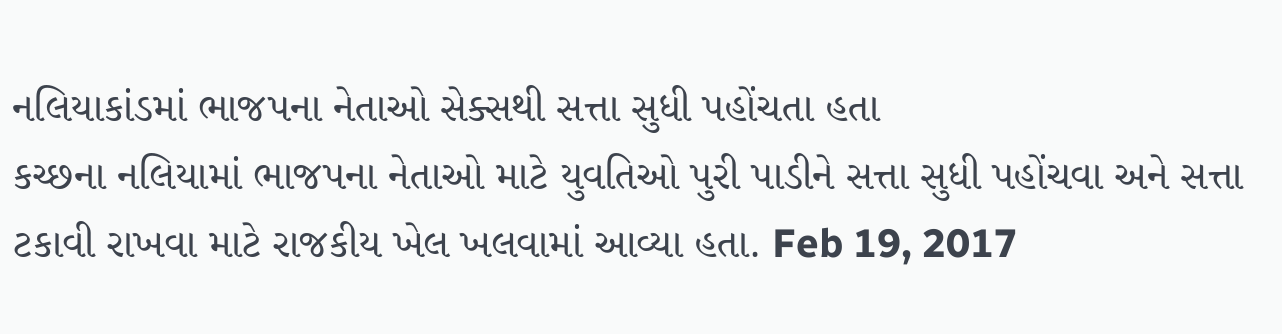નલિયાકાંડમાં ભાજપના નેતાઓ સેક્સથી સત્તા સુધી પહોંચતા હતા
કચ્છના નલિયામાં ભાજપના નેતાઓ માટે યુવતિઓ પુરી પાડીને સત્તા સુધી પહોંચવા અને સત્તા ટકાવી રાખવા માટે રાજકીય ખેલ ખલવામાં આવ્યા હતા. Feb 19, 2017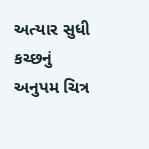અત્યાર સુધી કચ્છનું અનુપમ ચિત્ર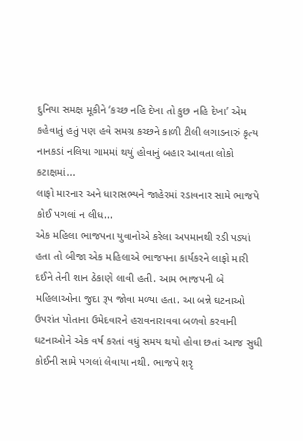દુનિયા સમક્ષ મૂકીને ‘કચ્છ નહિ દેખા તો કુછ નહિ દેખા’ એમ કહેવાતું હતું પણ હવે સમગ્ર કચ્છને કાળી ટીલી લગાડનારું કૃત્ય નાનકડાં નલિયા ગામમાં થયું હોવાનું બહાર આવતા લોકો કટાક્ષમાં...
લાફો મારનાર અને ધારાસભ્યને જાહેરમાં રડાવનાર સામે ભાજપે કોઈ પગલાં ન લીધ...
એક મહિલા ભાજપના યુવાનોએ કરેલા અપમાનથી રડી પડ્યાં હતા તો બીજા એક મહિલાએ ભાજપના કાર્યકરને લાફો મારી દઈને તેની શાન ઠેકાણે લાવી હતી. આમ ભાજપની બે મહિલાઓના જુદા રૂપ જોવા મળ્યા હતા. આ બન્ને ઘટનાઓ ઉપરાંત પોતાના ઉમેદવારને હરાવનારાવવા બળવો કરવાની ઘટનાઓને એક વર્ષ કરતાં વધું સમય થયો હોવા છતાં આજ સુધી કોઈની સામે પગલાં લેવાયા નથી. ભાજપે શરૃ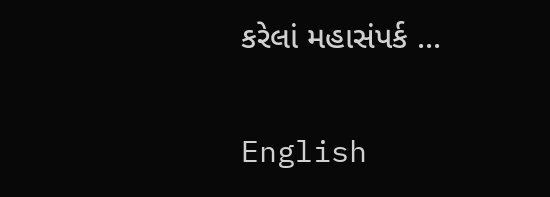કરેલાં મહાસંપર્ક ...

English